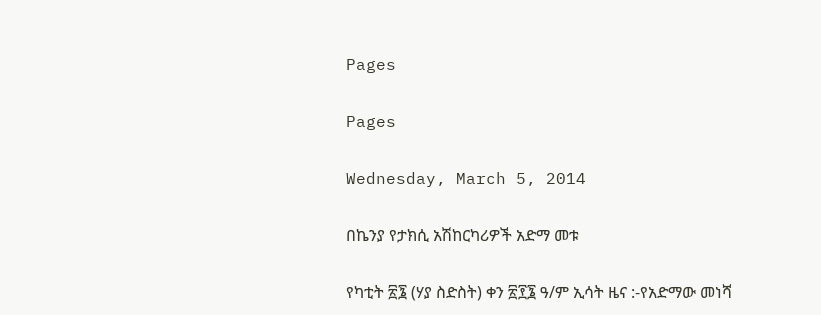Pages

Pages

Wednesday, March 5, 2014

በኬንያ የታክሲ አሽከርካሪዎች አድማ መቱ

የካቲት ፳፮ (ሃያ ስድስት) ቀን ፳፻፮ ዓ/ም ኢሳት ዜና :-የአድማው መነሻ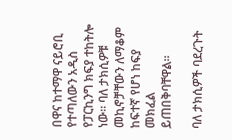በዋና ከተማዋ ናይሮቢ የተጣለውን አዲስ የፓርኪንግ ክፍያ ተከትሎ ነው። ባለ ታክሲዎቹ መኪኖቻቸውን ለማቆም ከፍተኛ የሆነ ከፍያ መክፈል ይጠበቅባቸዋል።

ባለ ታክሲዎች ባደረጉት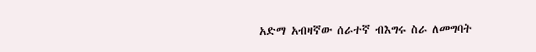አድማ አብዛኛው ሰራተኛ ብእግሩ ስራ ለመግባት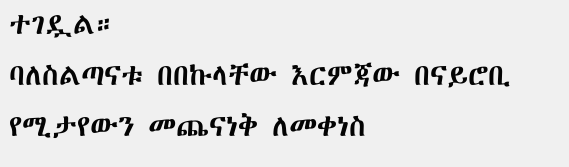ተገዷል።
ባለስልጣናቱ በበኩላቸው እርምጃው በናይሮቢ የሚታየውን መጨናነቅ ለመቀነስ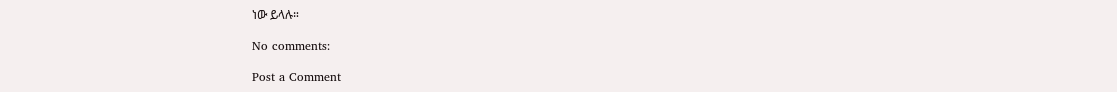ነው ይላሉ።

No comments:

Post a Comment